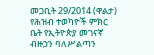መጋቢት 29/2014 (ዋልታ) የሕዝብ ተወካዮች ምክር ቤት የኢትዮጵያ መገናኛ ብዙኃን ባለሥልጣን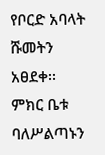የቦርድ አባላት ሹመትን አፀደቀ፡፡
ምክር ቤቱ ባለሥልጣኑን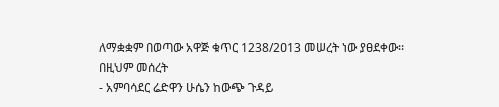ለማቋቋም በወጣው አዋጅ ቁጥር 1238/2ዐ13 መሠረት ነው ያፀደቀው፡፡
በዚህም መሰረት
- አምባሳደር ሬድዋን ሁሴን ከውጭ ጉዳይ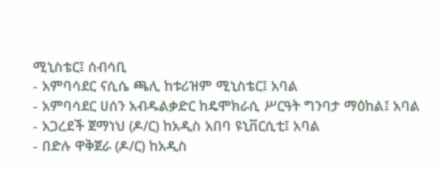ሚኒስቴር፤ ሰብሳቢ
- አምባሳደር ናሲሴ ጫሊ ከቱሪዝም ሚኒስቴር፤ አባል
- አምባሳደር ሀሰን አብዱልቃድር ከዴሞክራሲ ሥርዓት ግንባታ ማዕከል፤ አባል
- አጋረደች ጀማነህ (ዶ/ር) ከአዲስ አበባ ዩኒቨርሲቲ፤ አባል
- በድሉ ዋቅጀራ (ዶ/ር) ከአዲስ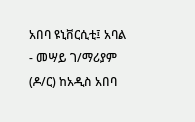አበባ ዩኒቨርሲቲ፤ አባል
- መሣይ ገ/ማሪያም (ዶ/ር) ከአዲስ አበባ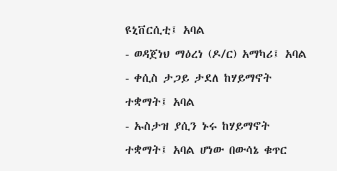ዩኒቨርሲቲ፤ አባል
- ወዳጀነህ ማዕረነ (ዶ/ር) አማካሪ፤ አባል
- ቀሲስ ታጋይ ታደለ ከሃይማኖት ተቋማት፤ አባል
- ኡስታዝ ያሲን ኑሩ ከሃይማኖት ተቋማት፤ አባል ሆነው በውሳኔ ቁጥር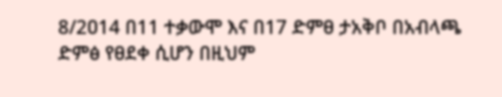8/2ዐ14 በ11 ተቃውሞ እና በ17 ድምፀ ታአቅቦ በአብላጫ ድምፅ የፀደቀ ሲሆን በዚህም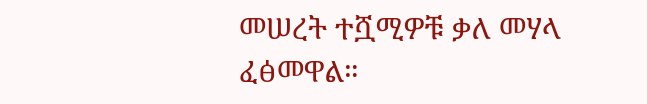መሠረት ተሿሚዎቹ ቃለ መሃላ ፈፅመዋል።